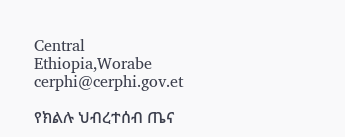Central Ethiopia,Worabe
cerphi@cerphi.gov.et

የክልሉ ህብረተሰብ ጤና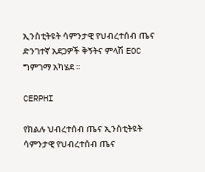ኢንስቲትዩት ሳምንታዊ የህብረተሰብ ጤና ድንገተኛ አደጋዎች ቅኝትና ምላሽ EOC ግምገማ አካሄደ ፡፡

CERPHI

የክልሉ ህብረተሰብ ጤና ኢንስቲትዩት ሳምንታዊ የህብረተሰብ ጤና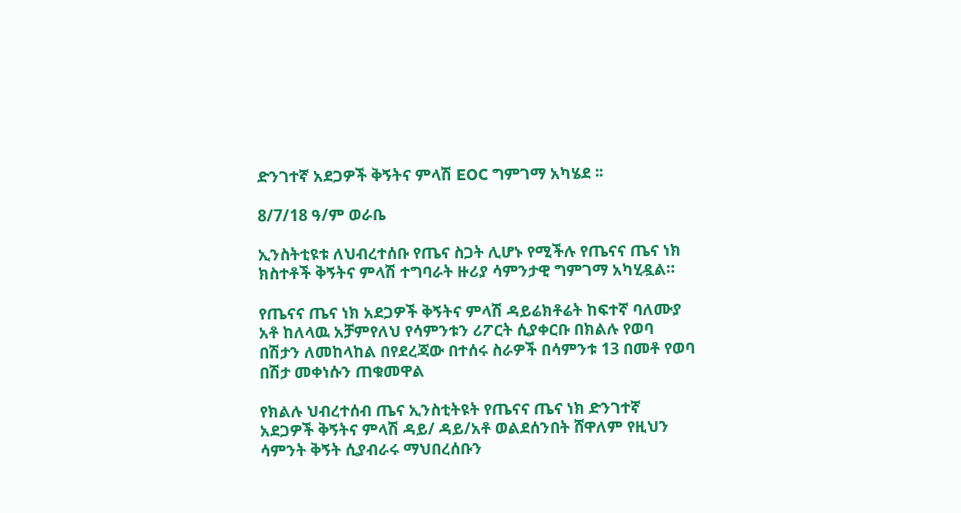ድንገተኛ አደጋዎች ቅኝትና ምላሽ EOC ግምገማ አካሄደ ፡፡

8/7/18 ዓ/ም ወራቤ

ኢንስትቲዩቱ ለህብረተሰቡ የጤና ስጋት ሊሆኑ የሚችሉ የጤናና ጤና ነክ ክስተቶች ቅኝትና ምላሽ ተግባራት ዙሪያ ሳምንታዊ ግምገማ አካሂዷል።

የጤናና ጤና ነክ አደጋዎች ቅኝትና ምላሽ ዳይሬክቶሬት ከፍተኛ ባለሙያ አቶ ከለላዉ አቻምየለህ የሳምንቱን ሪፖርት ሲያቀርቡ በክልሉ የወባ በሽታን ለመከላከል በየደረጃው በተሰሩ ስራዎች በሳምንቱ 13 በመቶ የወባ በሽታ መቀነሱን ጠቁመዋል

የክልሉ ህብረተሰብ ጤና ኢንስቲትዩት የጤናና ጤና ነክ ድንገተኛ አደጋዎች ቅኝትና ምላሽ ዳይ/ ዳይ/አቶ ወልደሰንበት ሸዋለም የዚህን ሳምንት ቅኝት ሲያብራሩ ማህበረሰቡን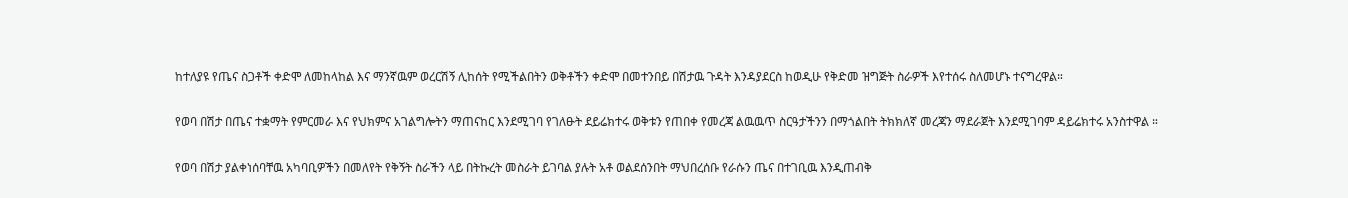ከተለያዩ የጤና ስጋቶች ቀድሞ ለመከላከል እና ማንኛዉም ወረርሽኝ ሊከሰት የሚችልበትን ወቅቶችን ቀድሞ በመተንበይ በሽታዉ ጉዳት እንዳያደርስ ከወዲሁ የቅድመ ዝግጅት ስራዎች እየተሰሩ ስለመሆኑ ተናግረዋል።

የወባ በሽታ በጤና ተቋማት የምርመራ እና የህክምና አገልግሎትን ማጠናከር እንደሚገባ የገለፁት ደይሬክተሩ ወቅቱን የጠበቀ የመረጃ ልዉዉጥ ስርዓታችንን በማጎልበት ትክክለኛ መረጃን ማደራጀት እንደሚገባም ዳይሬክተሩ አንስተዋል ።

የወባ በሽታ ያልቀነሰባቸዉ አካባቢዎችን በመለየት የቅኝት ስራችን ላይ በትኩረት መስራት ይገባል ያሉት አቶ ወልደሰንበት ማህበረሰቡ የራሱን ጤና በተገቢዉ እንዲጠብቅ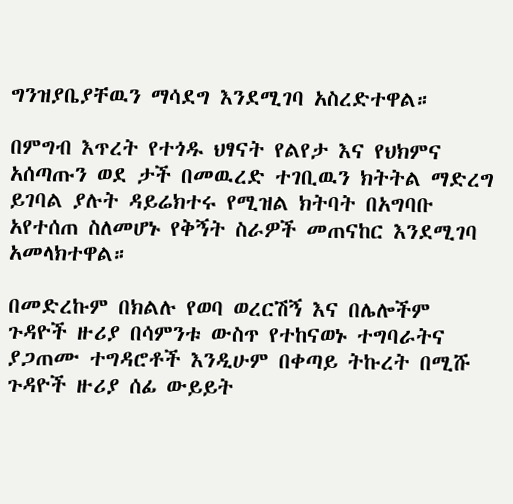ግንዝያቤያቸዉን ማሳደግ እንደሚገባ አስረድተዋል።

በምግብ እጥረት የተጎዱ ህፃናት የልየታ እና የህክምና አሰጣጡን ወደ ታች በመዉረድ ተገቢዉን ክትትል ማድረግ ይገባል ያሉት ዳይሬክተሩ የሚዝል ክትባት በአግባቡ አየተሰጠ ስለመሆኑ የቅኝት ስራዎች መጠናከር እንደሚገባ አመላክተዋል።

በመድረኩም በክልሉ የወባ ወረርሽኝ እና በሌሎችም ጉዳዮች ዙሪያ በሳምንቱ ውስጥ የተከናወኑ ተግባራትና ያጋጠሙ ተግዳሮቶች እንዲሁም በቀጣይ ትኩረት በሚሹ ጉዳዮች ዙሪያ ሰፊ ውይይት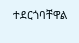ተደርጎባቸዋል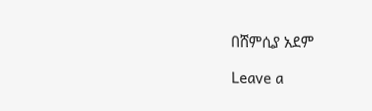በሸምሲያ አደም

Leave a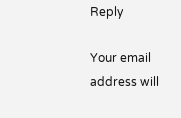Reply

Your email address will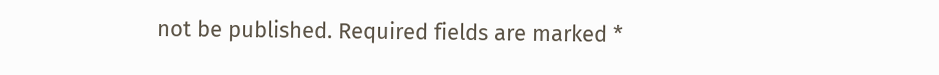not be published. Required fields are marked *